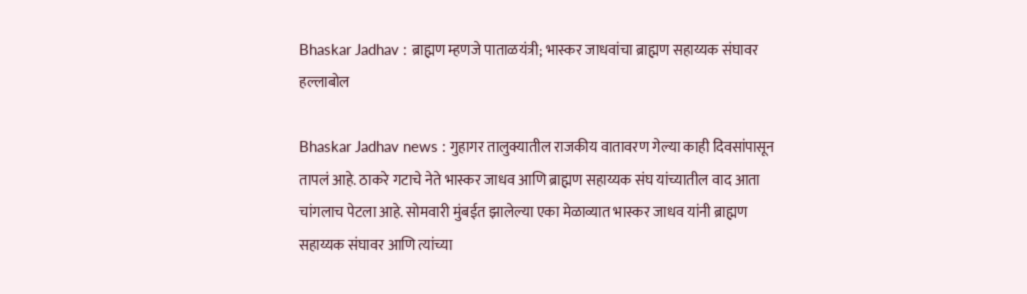Bhaskar Jadhav : ब्राह्मण म्हणजे पाताळयंत्री; भास्कर जाधवांचा ब्राह्मण सहाय्यक संघावर हल्लाबोल

Bhaskar Jadhav news : गुहागर तालुक्यातील राजकीय वातावरण गेल्या काही दिवसांपासून तापलं आहे. ठाकरे गटाचे नेते भास्कर जाधव आणि ब्राह्मण सहाय्यक संघ यांच्यातील वाद आता चांगलाच पेटला आहे. सोमवारी मुंबईत झालेल्या एका मेळाव्यात भास्कर जाधव यांनी ब्राह्मण सहाय्यक संघावर आणि त्यांच्या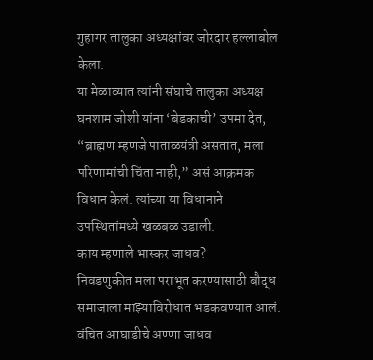गुहागर तालुका अध्यक्षांवर जोरदार हल्लाबोल केला.
या मेळाव्यात त्यांनी संघाचे तालुका अध्यक्ष घनशाम जोशी यांना ‘बेडकाची’ उपमा देत, “ब्राह्मण म्हणजे पाताळयंत्री असतात, मला परिणामांची चिंता नाही,” असं आक्रमक विधान केलं. त्यांच्या या विधानाने उपस्थितांमध्ये खळबळ उडाली.
काय म्हणाले भास्कर जाधव?
निवडणुकीत मला पराभूत करण्यासाठी बौद्ध समाजाला माझ्याविरोधात भडकवण्यात आलं. वंचित आघाडीचे अण्णा जाधव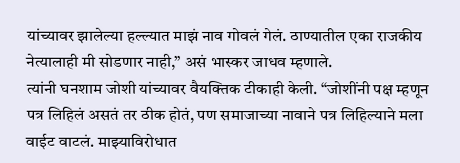यांच्यावर झालेल्या हल्ल्यात माझं नाव गोवलं गेलं. ठाण्यातील एका राजकीय नेत्यालाही मी सोडणार नाही,” असं भास्कर जाधव म्हणाले.
त्यांनी घनशाम जोशी यांच्यावर वैयक्तिक टीकाही केली. “जोशींनी पक्ष म्हणून पत्र लिहिलं असतं तर ठीक होतं, पण समाजाच्या नावाने पत्र लिहिल्याने मला वाईट वाटलं. माझ्याविरोधात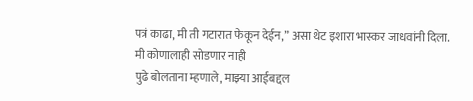पत्रं काढा, मी ती गटारात फेकून देईन,” असा थेट इशारा भास्कर जाधवांनी दिला.
मी कोणालाही सोडणार नाही
पुढे बोलताना म्हणाले, माझ्या आईबद्दल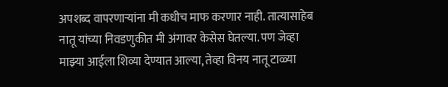अपशब्द वापरणाऱ्यांना मी कधीच माफ करणार नाही. तात्यासाहेब नातू यांच्या निवडणुकीत मी अंगावर केसेस घेतल्या. पण जेव्हा माझ्या आईला शिव्या देण्यात आल्या, तेव्हा विनय नातू टाळ्या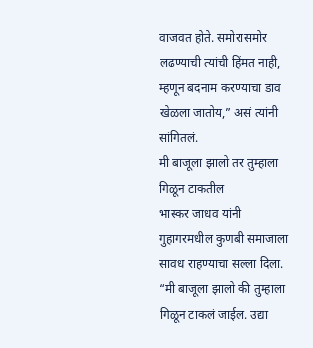वाजवत होते. समोरासमोर लढण्याची त्यांची हिंमत नाही, म्हणून बदनाम करण्याचा डाव खेळला जातोय,” असं त्यांनी सांगितलं.
मी बाजूला झालो तर तुम्हाला गिळून टाकतील
भास्कर जाधव यांनी गुहागरमधील कुणबी समाजाला सावध राहण्याचा सल्ला दिला. “मी बाजूला झालो की तुम्हाला गिळून टाकलं जाईल. उद्या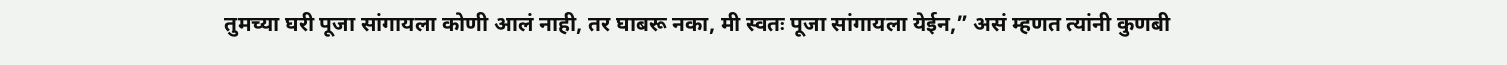तुमच्या घरी पूजा सांगायला कोणी आलं नाही, तर घाबरू नका, मी स्वतः पूजा सांगायला येईन,” असं म्हणत त्यांनी कुणबी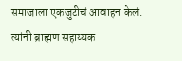समाजाला एकजुटीचं आवाहन केलं. त्यांनी ब्राह्मण सहाय्यक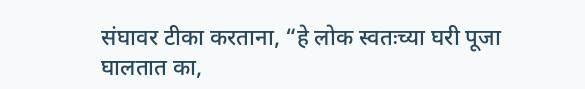संघावर टीका करताना, “हे लोक स्वतःच्या घरी पूजा घालतात का,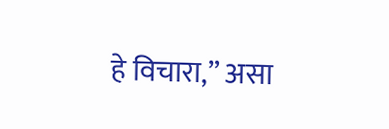हे विचारा,” असा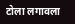टोला लगावला